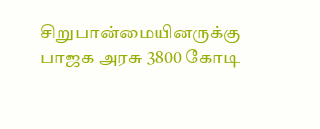சிறுபான்மையினருக்கு பாஜக அரசு 3800 கோடி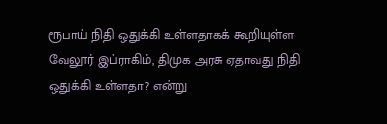ரூபாய் நிதி ஒதுக்கி உள்ளதாகக் கூறியுள்ள வேலூர் இப்ராகிம், திமுக அரசு ஏதாவது நிதி ஒதுக்கி உள்ளதா? என்று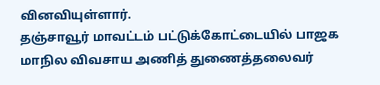வினவியுள்ளார்.
தஞ்சாவூர் மாவட்டம் பட்டுக்கோட்டையில் பாஜக மாநில விவசாய அணித் துணைத்தலைவர்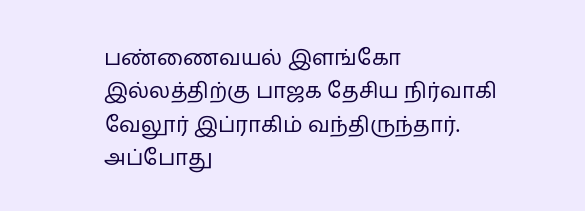பண்ணைவயல் இளங்கோ இல்லத்திற்கு பாஜக தேசிய நிர்வாகி வேலூர் இப்ராகிம் வந்திருந்தார்.
அப்போது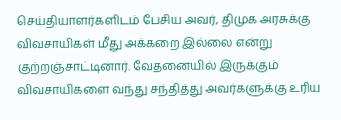செய்தியாளர்களிடம் பேசிய அவர், திமுக அரசுக்கு விவசாயிகள் மீது அக்கறை இல்லை என்று குற்றஞ்சாட்டினார். வேதனையில் இருக்கும் விவசாயிகளை வந்து சந்தித்து அவர்களுக்கு உரிய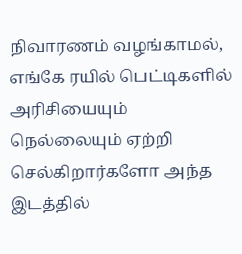நிவாரணம் வழங்காமல், எங்கே ரயில் பெட்டிகளில் அரிசியையும் நெல்லையும் ஏற்றி செல்கிறார்களோ அந்த இடத்தில்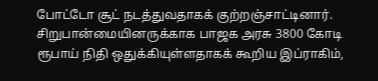போட்டோ சூட் நடத்துவதாகக் குற்றஞ்சாட்டினார்.
சிறுபான்மையினருக்காக பாஜக அரசு 3800 கோடி ரூபாய் நிதி ஒதுக்கியுள்ளதாகக் கூறிய இப்ராகிம்,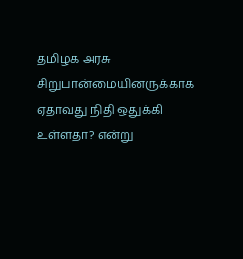தமிழக அரசு சிறுபான்மையினருக்காக ஏதாவது நிதி ஒதுக்கி உள்ளதா? என்று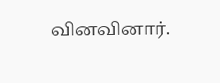வினவினார்.